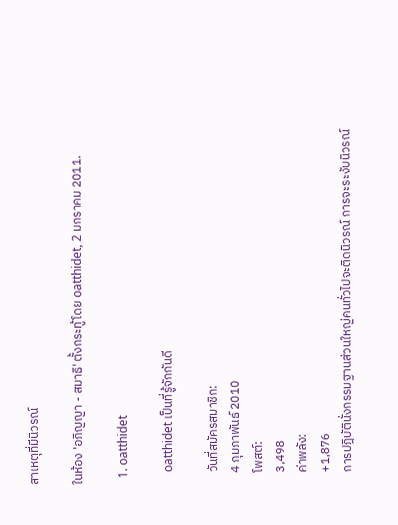สาเหตุที่มีนิวรณ์

ในห้อง 'อภิญญา - สมาธิ' ตั้งกระทู้โดย oatthidet, 2 มกราคม 2011.

  1. oatthidet

    oatthidet เป็นที่รู้จักกันดี

    วันที่สมัครสมาชิก:
    4 กุมภาพันธ์ 2010
    โพสต์:
    3,498
    ค่าพลัง:
    +1,876
    การปฎิบัตินั่งกรรมฐานส่วนใหญ่คนทั่วไปจะติดนิวรณ์ การจะระงับนิวรณ์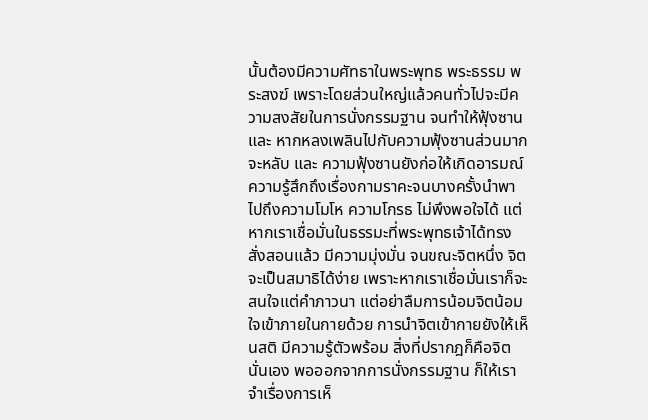นั้นต้องมีความศัทธาในพระพุทธ พระธรรม พระสงฆ์ เพราะโดยส่วนใหญ่แล้วคนทั่วไปจะมีความสงสัยในการนั่งกรรมฐาน จนทำให้ฟุ้งซาน และ หากหลงเพลินไปกับความฟุ้งซานส่วนมากจะหลับ และ ความฟุ้งซานยังก่อให้เกิดอารมณ์ความรู้สึกถึงเรื่องกามราคะจนบางครั้งนำพาไปถึงความโมโห ความโกรธ ไม่พึงพอใจได้ แต่หากเราเชื่อมั่นในธรรมะที่พระพุทธเจ้าได้ทรงสั่งสอนแล้ว มีความมุ่งมั่น จนขณะจิตหนึ่ง จิตจะเป็นสมาธิได้ง่าย เพราะหากเราเชื่อมั่นเราก็จะสนใจแต่คำภาวนา แต่อย่าลืมการน้อมจิตน้อมใจเข้าภายในกายด้วย การนำจิตเข้ากายยังให้เห็นสติ มีความรู้ตัวพร้อม สิ่งที่ปรากฎก็คือจิตนั่นเอง พอออกจากการนั่งกรรมฐาน ก็ให้เราจำเรื่องการเห็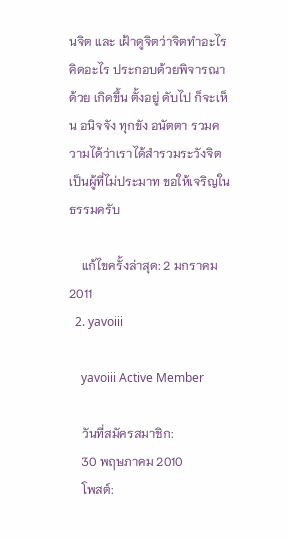นจิต และ เฝ้าดูจิตว่าจิตทำอะไร คิดอะไร ประกอบด้วยพิจารณาด้วย เกิดขึ้น ตั้งอยู่ ดับไป ก็จะเห็น อนิจจัง ทุกขัง อนัตตา รวมความได้ว่าเราได้สำรวมระวังจิต เป็นผู้ที่ไม่ประมาท ขอให้เจริญในธรรมครับ

    แก้ไขครั้งล่าสุด: 2 มกราคม 2011
  2. yavoiii

    yavoiii Active Member

    วันที่สมัครสมาชิก:
    30 พฤษภาคม 2010
    โพสต์: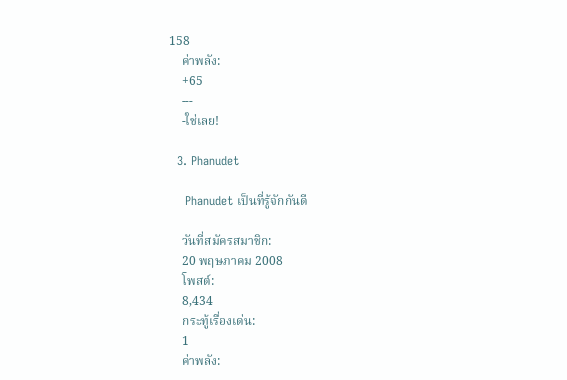158
    ค่าพลัง:
    +65
    ---
    -ใช่เลย!

  3. Phanudet

    Phanudet เป็นที่รู้จักกันดี

    วันที่สมัครสมาชิก:
    20 พฤษภาคม 2008
    โพสต์:
    8,434
    กระทู้เรื่องเด่น:
    1
    ค่าพลัง: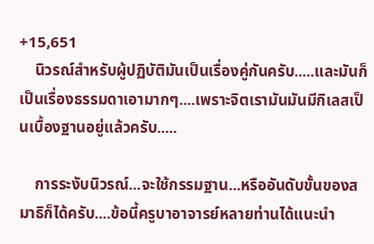+15,651
    นิวรณ์สำหรับผู้ปฏิบัติมันเป็นเรื่องคู่กันครับ.....และมันก็เป็นเรื่องธรรมดาเอามากๆ....เพราะจิตเรามันมันมีกิเลสเป็นเบื้องฐานอยู่แล้วครับ.....

    การระงับนิวรณ์...จะใช้กรรมฐาน...หรืออันดับขั้นของสมาธิก็ได้ครับ....ข้อนี้ครูบาอาจารย์หลายท่านได้แนะนำ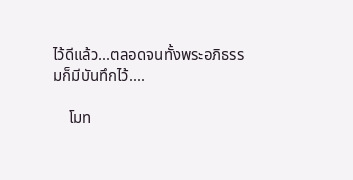ไว้ดีแล้ว...ตลอดจนทั้งพระอภิธรรมก็มีบันทึกไว้....

    โมท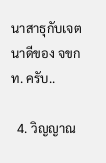นาสาธุกับเจตนาดีของ จขกท. ครับ..

  4. วิญญาณ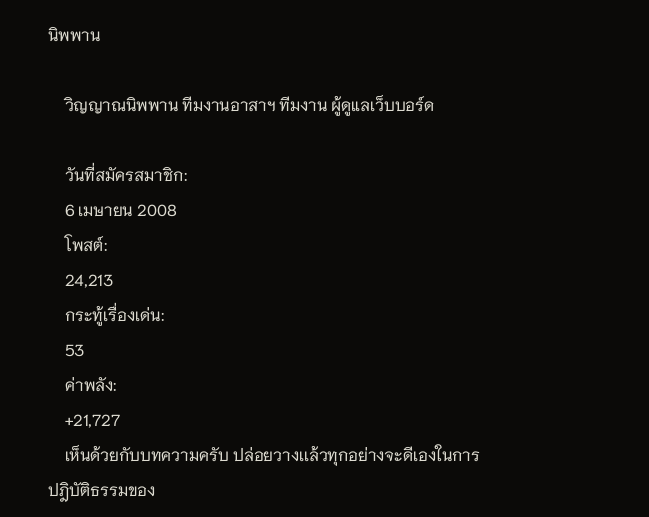นิพพาน

    วิญญาณนิพพาน ทีมงานอาสาฯ ทีมงาน ผู้ดูแลเว็บบอร์ด

    วันที่สมัครสมาชิก:
    6 เมษายน 2008
    โพสต์:
    24,213
    กระทู้เรื่องเด่น:
    53
    ค่าพลัง:
    +21,727
    เห็นด้วยกับบทความครับ ปล่อยวางเเล้วทุกอย่างจะดีเองในการปฎิบัติธรรมของ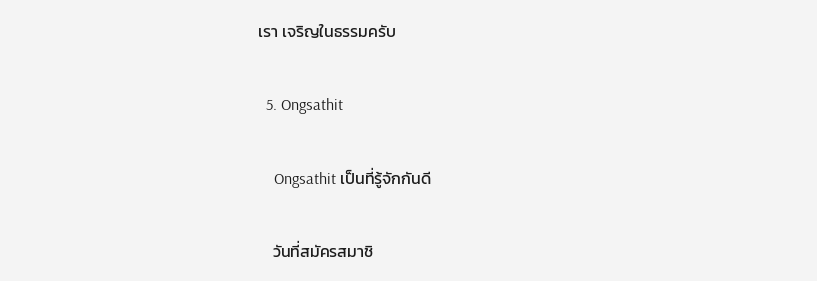เรา เจริญในธรรมครับ

  5. Ongsathit

    Ongsathit เป็นที่รู้จักกันดี

    วันที่สมัครสมาชิ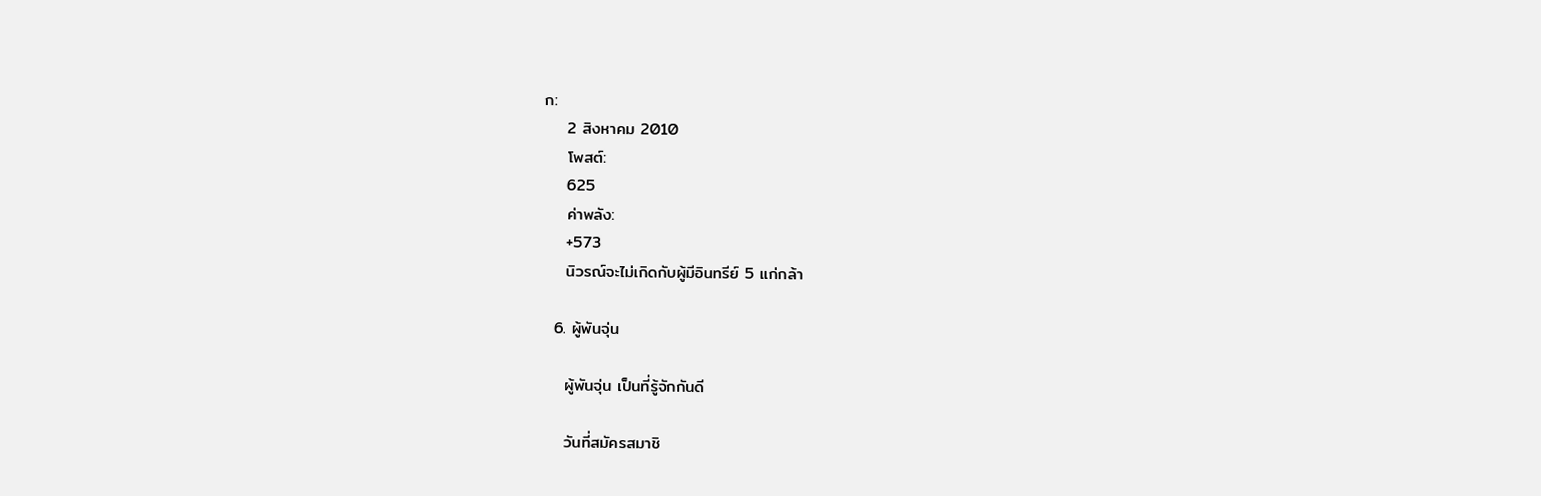ก:
    2 สิงหาคม 2010
    โพสต์:
    625
    ค่าพลัง:
    +573
    นิวรณ์จะไม่เกิดกับผู้มีอินทรีย์ 5 แก่กล้า

  6. ผู้พันจุ่น

    ผู้พันจุ่น เป็นที่รู้จักกันดี

    วันที่สมัครสมาชิ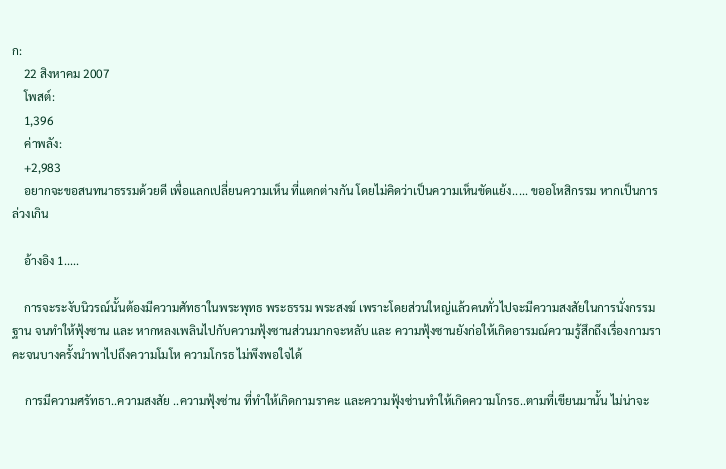ก:
    22 สิงหาคม 2007
    โพสต์:
    1,396
    ค่าพลัง:
    +2,983
    อยากจะขอสนทนาธรรมด้วยดี เพื่อแลกเปลี่ยนความเห็น ที่แตกต่างกัน โดยไม่คิดว่าเป็นความเห็นขัดแย้ง..... ขออโหสิกรรม หากเป็นการล่วงเกิน

    อ้างอิง 1.....

    การจะระงับนิวรณ์นั้นต้องมีความศัทธาในพระพุทธ พระธรรม พระสงฆ์ เพราะโดยส่วนใหญ่แล้วคนทั่วไปจะมีความสงสัยในการนั่งกรรมฐาน จนทำให้ฟุ้งซาน และ หากหลงเพลินไปกับความฟุ้งซานส่วนมากจะหลับ และ ความฟุ้งซานยังก่อให้เกิดอารมณ์ความรู้สึกถึงเรื่องกามราคะจนบางครั้งนำพาไปถึงความโมโห ความโกรธ ไม่พึงพอใจได้

    การมีความศรัทธา..ความสงสัย ..ความฟุ้งซ่าน ที่ทำให้เกิดกามราคะ และความฟุ้งซ่านทำให้เกิดความโกรธ..ตามที่เขียนมานั้น ไม่น่าจะ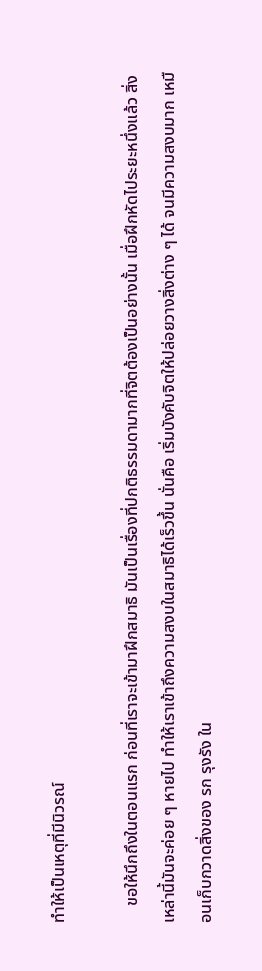ทำให้เป็นเหตุที่มีนิวรณ์

    ขอให้นึกถึงในตอนแรก ก่อนที่เราจะเข้ามาฝึกสมาธิ มันเป็นเรื่องที่ปกติธรรมดามากที่จิตต้องเป็นอย่างนั้น เมื่อฝึกหัดไประยะหนึ่งแล้ว สิ่งเหล่านี้มันจะค่อย ๆ หายไป ทำให้เราเข้าถึงความสงบในสมาธิได้เร็วขึ้น นั่นคือ เริ่มบังคับจิตให้ปล่อยวางสิ่งต่าง ๆ ได้ จนมีความสงบมาก เหมือนเก็บกวาดสิ่งของ รก รุงรัง ใน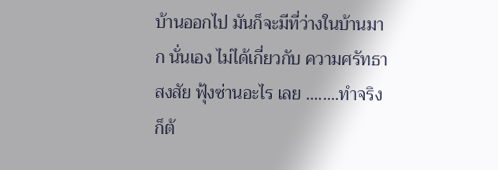บ้านออกไป มันก็จะมีที่ว่างในบ้านมาก นั่นเอง ไม่ได้เกี่ยวกับ ความศรัทธา สงสัย ฟุ้งซ่านอะไร เลย ........ทำจริงก็ต้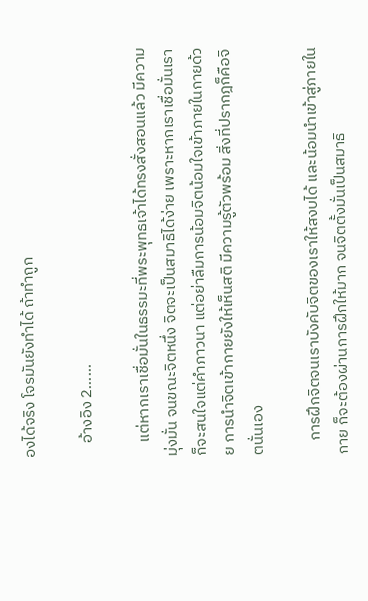องได้จริง โจรมันยังทำได้ ถ้าทำถูก

    อ้างอิง 2......

    แต่หากเราเชื่อมั่นในธรรมะที่พระพุทธเจ้าได้ทรงสั่งสอนแล้ว มีความมุ่งมั่น จนขณะจิตหนึ่ง จิตจะเป็นสมาธิได้ง่าย เพราะหากเราเชื่อมั่นเราก็จะสนใจแต่คำภาวนา แต่อย่าลืมการน้อมจิตน้อมใจเข้าภายในกายด้วย การนำจิตเข้ากายยังให้เห็นสติ มีความรู้ตัวพร้อม สิ่งที่ปรากฎก็คือจิตนั่นเอง

    การฝึกจิตจนเราบังคับจิตของเราให้สงบได้ และน้อมนำเข้าสู่ภายในกาย ก็จะต้องผ่านการฝึกให้มาก จนจิตตั้งมั่นเป็นสมาธิ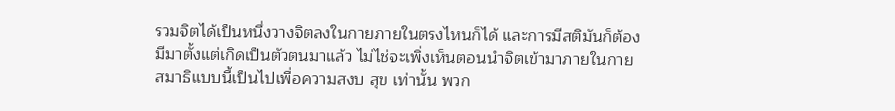รวมจิตได้เป็นหนึ่งวางจิตลงในกายภายในตรงไหนก็ได้ และการมีสติมันก็ต้องมีมาตั้งแต่เกิดเป็นตัวตนมาแล้ว ไม่ไช่จะเพิ่งเห็นตอนนำจิตเข้ามาภายในกาย สมาธิแบบนี้เป็นไปเพื่อความสงบ สุข เท่านั้น พวก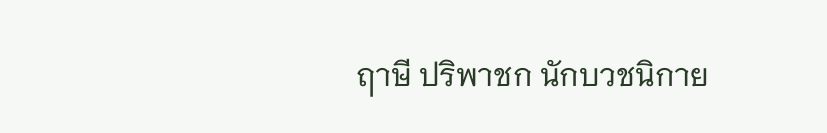ฤาษี ปริพาชก นักบวชนิกาย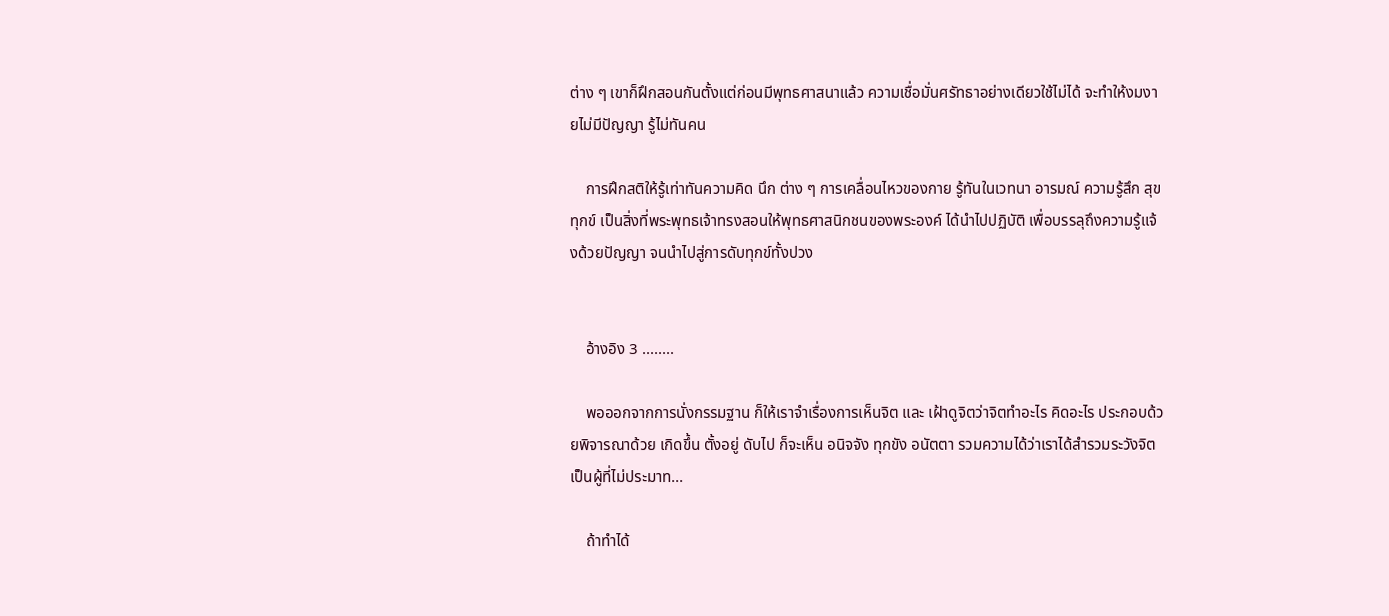ต่าง ๆ เขาก็ฝึกสอนกันตั้งแต่ก่อนมีพุทธศาสนาแล้ว ความเชื่อมั่นศรัทธาอย่างเดียวใช้ไม่ได้ จะทำให้งมงายไม่มีปัญญา รู้ไม่ทันคน

    การฝึกสติให้รู้เท่าทันความคิด นึก ต่าง ๆ การเคลื่อนไหวของกาย รู้ทันในเวทนา อารมณ์ ความรู้สึก สุข ทุกข์ เป็นสิ่งที่พระพุทธเจ้าทรงสอนให้พุทธศาสนิกชนของพระองค์ ได้นำไปปฏิบัติ เพื่อบรรลุถึงความรู้แจ้งด้วยปัญญา จนนำไปสู่การดับทุกข์ทั้งปวง


    อ้างอิง 3 ........

    พอออกจากการนั่งกรรมฐาน ก็ให้เราจำเรื่องการเห็นจิต และ เฝ้าดูจิตว่าจิตทำอะไร คิดอะไร ประกอบด้วยพิจารณาด้วย เกิดขึ้น ตั้งอยู่ ดับไป ก็จะเห็น อนิจจัง ทุกขัง อนัตตา รวมความได้ว่าเราได้สำรวมระวังจิต เป็นผู้ที่ไม่ประมาท...

    ถ้าทำได้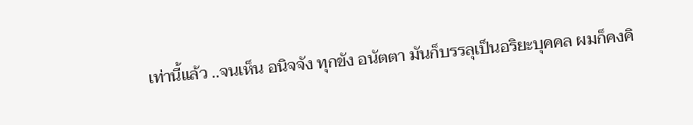เท่านี้แล้ว ..จนเห็น อนิจจัง ทุกขัง อนัตตา มันก็บรรลุเป็นอริยะบุคคล ผมก็คงคิ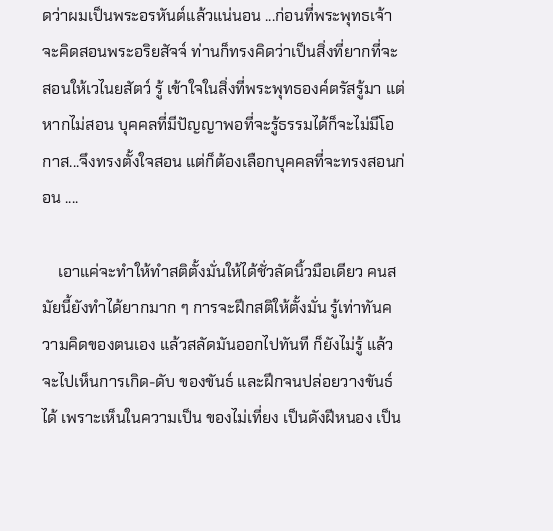ดว่าผมเป็นพระอรหันต์แล้วแน่นอน ...ก่อนที่พระพุทธเจ้าจะคิดสอนพระอริยสัจจ์ ท่านก็ทรงคิดว่าเป็นสิ่งที่ยากที่จะสอนให้เวไนยสัตว์ รู้ เข้าใจในสิ่งที่พระพุทธองค์ตรัสรู้มา แต่หากไม่สอน บุคคลที่มีปัญญาพอที่จะรู้ธรรมได้ก็จะไม่มีโอกาส...จึงทรงตั้งใจสอน แต่ก็ต้องเลือกบุคคลที่จะทรงสอนก่อน ....

    เอาแค่จะทำให้ทำสติตั้งมั่นให้ได้ชั่วลัดนิ้วมือเดียว คนสมัยนี้ยังทำได้ยากมาก ๆ การจะฝึกสติให้ตั้งมั่น รู้เท่าทันความคิดของตนเอง แล้วสลัดมันออกไปทันที ก็ยังไม่รู้ แล้วจะไปเห็นการเกิด-ดับ ของขันธ์ และฝึกจนปล่อยวางขันธ์ได้ เพราะเห็นในความเป็น ของไม่เที่ยง เป็นดังฝีหนอง เป็น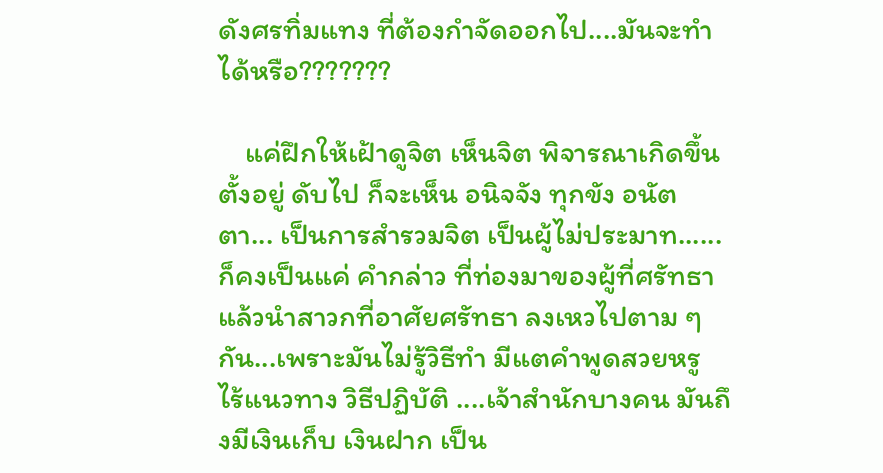ดังศรทิ่มแทง ที่ต้องกำจัดออกไป....มันจะทำได้หรือ???????

    แค่ฝึกให้เฝ้าดูจิต เห็นจิต พิจารณาเกิดขึ้น ตั้งอยู่ ดับไป ก็จะเห็น อนิจจัง ทุกขัง อนัตตา... เป็นการสำรวมจิต เป็นผู้ไม่ประมาท......ก็คงเป็นแค่ คำกล่าว ที่ท่องมาของผู้ที่ศรัทธา แล้วนำสาวกที่อาศัยศรัทธา ลงเหวไปตาม ๆ กัน...เพราะมันไม่รู้วิธีทำ มีแตคำพูดสวยหรู ไร้แนวทาง วิธีปฏิบัติ ....เจ้าสำนักบางคน มันถึงมีเงินเก็บ เงินฝาก เป็น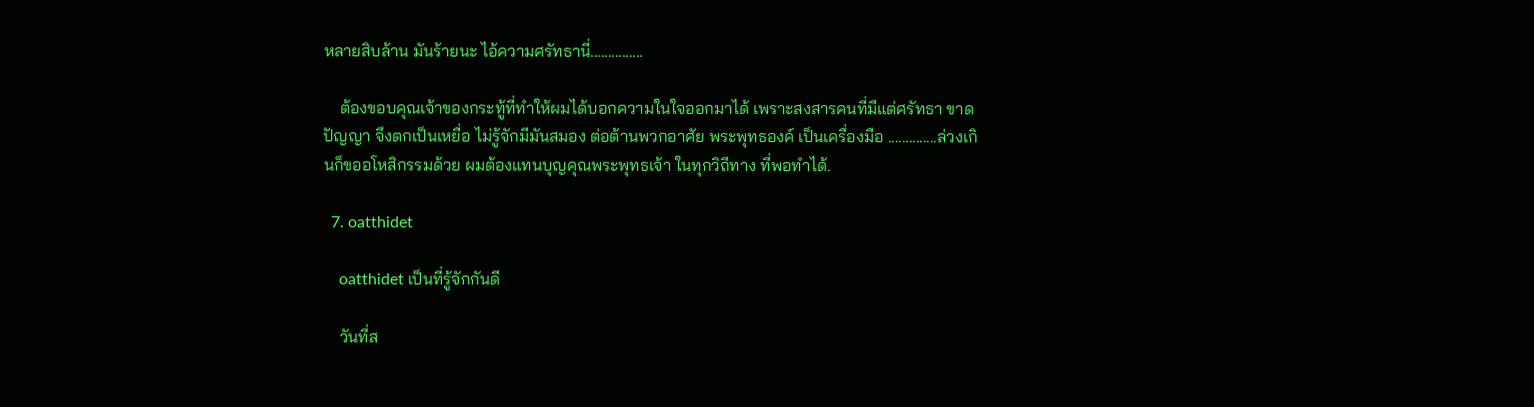หลายสิบล้าน มันร้ายนะ ไอ้ความศรัทธานี่...............

    ต้องขอบคุณเจ้าของกระทู้ที่ทำให้ผมได้บอกความในใจออกมาได้ เพราะสงสารคนที่มีแต่ศรัทธา ขาดปัญญา จึงตกเป็นเหยื่อ ไม่รู้จักมีมันสมอง ต่อต้านพวกอาศัย พระพุทธองค์ เป็นเครื่องมือ ..............ล่วงเกินก็ขออโหสิกรรมด้วย ผมต้องแทนบุญคุณพระพุทธเจ้า ในทุกวิถีทาง ที่พอทำได้.

  7. oatthidet

    oatthidet เป็นที่รู้จักกันดี

    วันที่ส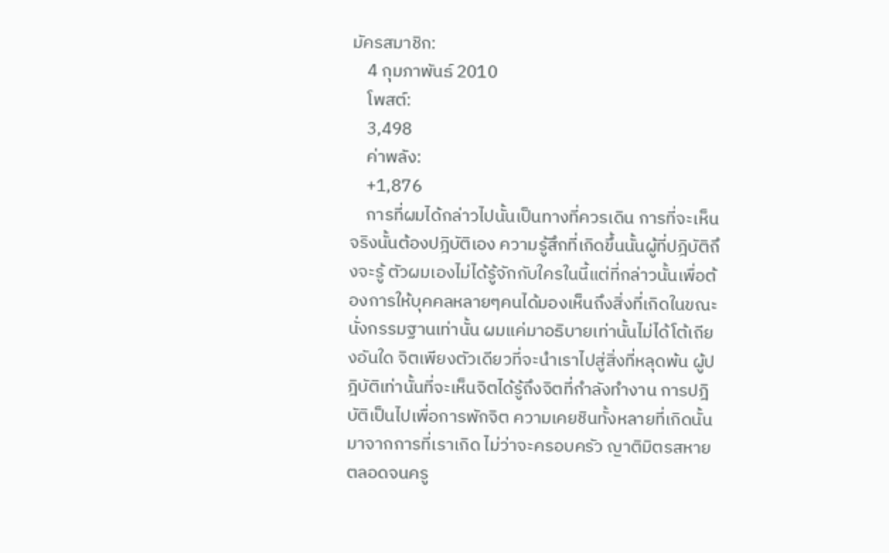มัครสมาชิก:
    4 กุมภาพันธ์ 2010
    โพสต์:
    3,498
    ค่าพลัง:
    +1,876
    การที่ผมได้กล่าวไปนั้นเป็นทางที่ควรเดิน การที่จะเห็นจริงนั้นต้องปฎิบัติเอง ความรู้สึกที่เกิดขึ้นนั้นผู้ที่ปฎิบัติถึงจะรู้ ตัวผมเองไม่ได้รู้จักกับใครในนี้แต่ที่กล่าวนั้นเพื่อต้องการให้บุคคลหลายๆคนได้มองเห็นถึงสิ่งที่เกิดในขณะนั่งกรรมฐานเท่านั้น ผมแค่มาอธิบายเท่านั้นไม่ได้โต้เถียงอันใด จิตเพียงตัวเดียวที่จะนำเราไปสู่สิ่งที่หลุดพ้น ผู้ปฎิบัติเท่านั้นที่จะเห็นจิตได้รู้ถึงจิตที่กำลังทำงาน การปฎิบัติเป็นไปเพื่อการพักจิต ความเคยชินทั้งหลายที่เกิดนั้นมาจากการที่เราเกิด ไม่ว่าจะครอบครัว ญาติมิตรสหาย ตลอดจนครู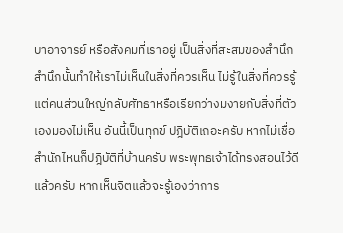บาอาจารย์ หรือสังคมที่เราอยู่ เป็นสิ่งที่สะสมของสำนึก สำนึกนั้นทำให้เราไม่เห็นในสิ่งที่ควรเห็น ไม่รู้ในสิ่งที่ควรรู้ แต่คนส่วนใหญ่กลับศัทธาหรือเรียกว่างมงายกับสิ่งที่ตัวเองมองไม่เห็น อันนี้เป็นทุกข์ ปฎิบัติเถอะครับ หากไม่เชื่อสำนักไหนก็ปฎิบัติที่บ้านครับ พระพุทธเจ้าได้ทรงสอนไว้ดีแล้วครับ หากเห็นจิตแล้วจะรู้เองว่าการ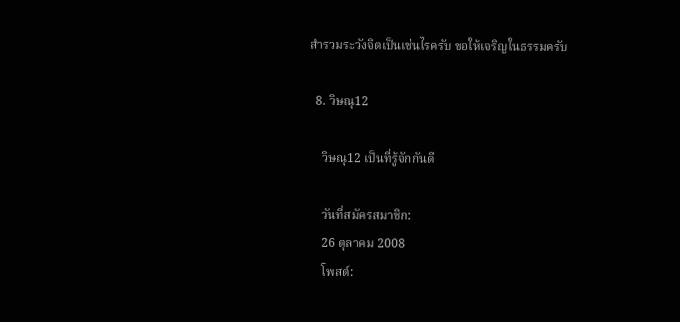สำรวมระวังจิตเป็นเช่นไรครับ ขอให้เจริญในธรรมครับ

  8. วิษณุ12

    วิษณุ12 เป็นที่รู้จักกันดี

    วันที่สมัครสมาชิก:
    26 ตุลาคม 2008
    โพสต์: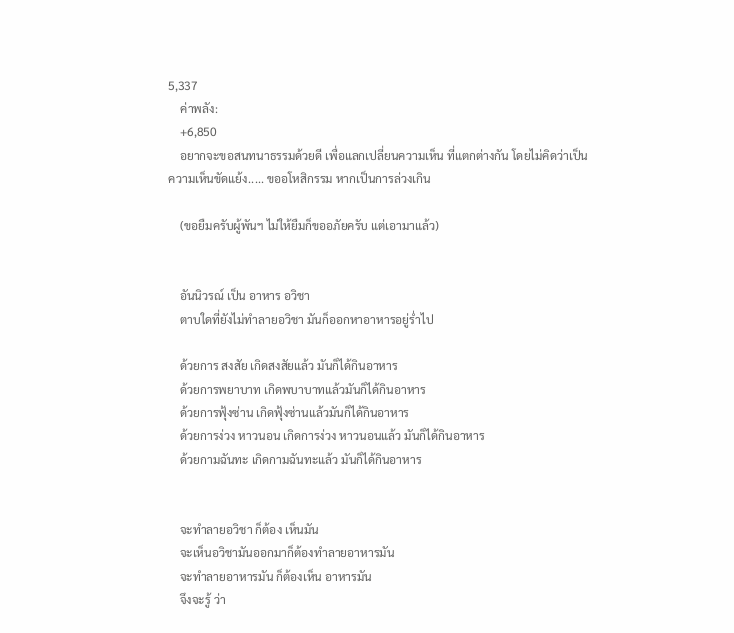5,337
    ค่าพลัง:
    +6,850
    อยากจะขอสนทนาธรรมด้วยดี เพื่อแลกเปลี่ยนความเห็น ที่แตกต่างกัน โดยไม่คิดว่าเป็นความเห็นขัดแย้ง..... ขออโหสิกรรม หากเป็นการล่วงเกิน

    (ขอยืมครับผู้พันฯ ไม่ให้ยืมก็ขออภัยครับ แต่เอามาแล้ว)


    อันนิวรณ์ เป็น อาหาร อวิชา
    ตาบใดที่ยังไม่ทำลายอวิชา มันก็ออกหาอาหารอยู่ร่ำไป

    ด้วยการ สงสัย เกิดสงสัยแล้ว มันก็ได้กินอาหาร
    ด้วยการพยาบาท เกิดพบาบาทแล้วมันก็ได้กินอาหาร
    ด้วยการฟุ้งซ่าน เกิดฟุ้งซ่านแล้วมันก็ได้กินอาหาร
    ด้วยการง่วง หาวนอน เกิดการง่วง หาวนอนแล้ว มันก็ได้กินอาหาร
    ด้วยกามฉันทะ เกิดกามฉันทะแล้ว มันก็ได้กินอาหาร


    จะทำลายอวิชา ก็ต้อง เห็นมัน
    จะเห็นอวิชามันออกมาก็ต้องทำลายอาหารมัน
    จะทำลายอาหารมัน ก็ต้องเห็น อาหารมัน
    จึงจะรู้ ว่า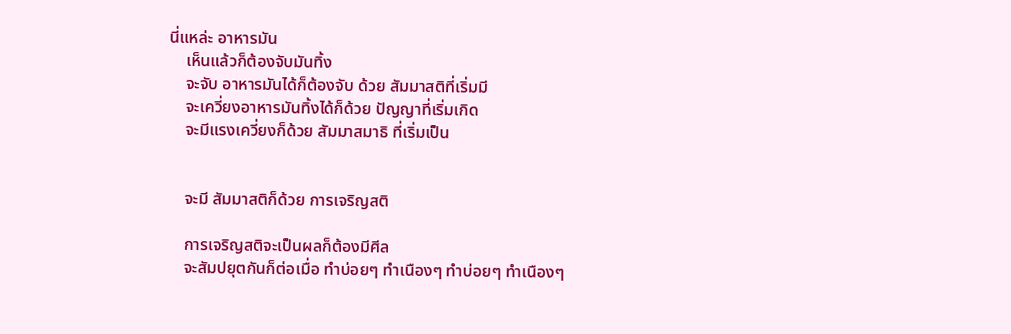นี่แหล่ะ อาหารมัน
    เห็นแล้วก็ต้องจับมันทิ้ง
    จะจับ อาหารมันได้ก็ต้องจับ ด้วย สัมมาสติที่เริ่มมี
    จะเควี่ยงอาหารมันทิ้งได้ก็ด้วย ปัญญาที่เริ่มเกิด
    จะมีแรงเควี่ยงก็ด้วย สัมมาสมาธิ ที่เริ่มเป็น


    จะมี สัมมาสติก็ด้วย การเจริญสติ

    การเจริญสติจะเป็นผลก็ต้องมีศีล
    จะสัมปยุตกันก็ต่อเมื่อ ทำบ่อยๆ ทำเนืองๆ ทำบ่อยๆ ทำเนืองๆ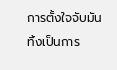การตั้งใจจับมันทิ้งเป็นการ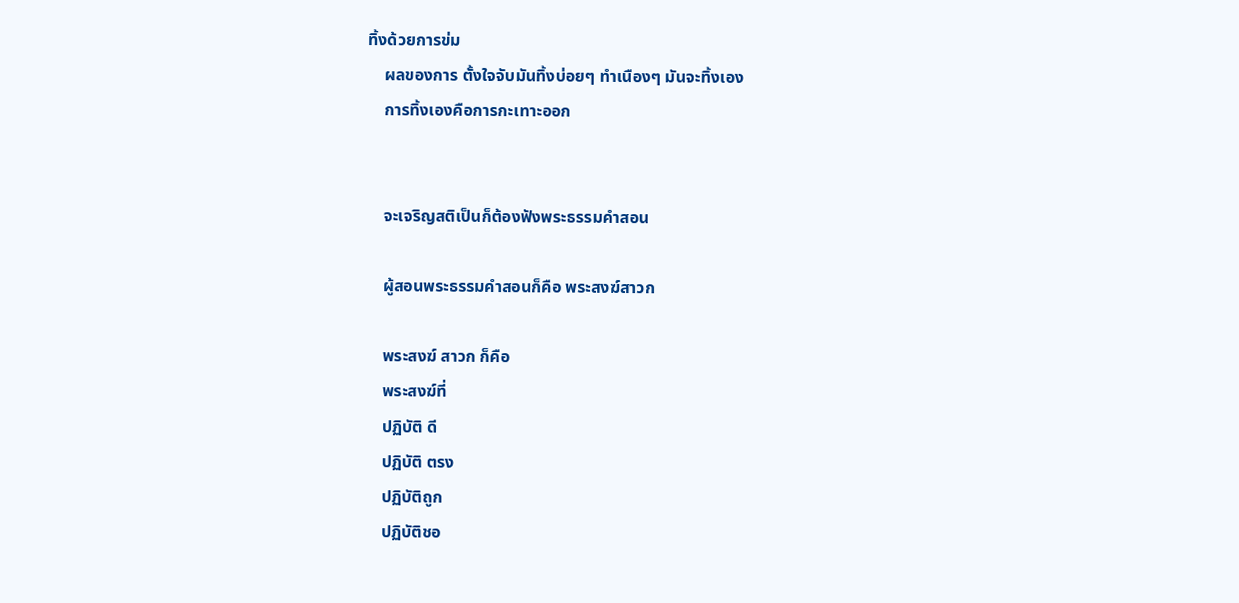ทิ้งด้วยการข่ม
    ผลของการ ตั้งใจจับมันทิ้งบ่อยๆ ทำเนืองๆ มันจะทิ้งเอง
    การทิ้งเองคือการกะเทาะออก


    จะเจริญสติเป็นก็ต้องฟังพระธรรมคำสอน

    ผู้สอนพระธรรมคำสอนก็คือ พระสงฆ์สาวก

    พระสงฆ์ สาวก ก็คือ
    พระสงฆ์ที่
    ปฏิบัติ ดี
    ปฏิบัติ ตรง
    ปฏิบัติถูก
    ปฏิบัติชอ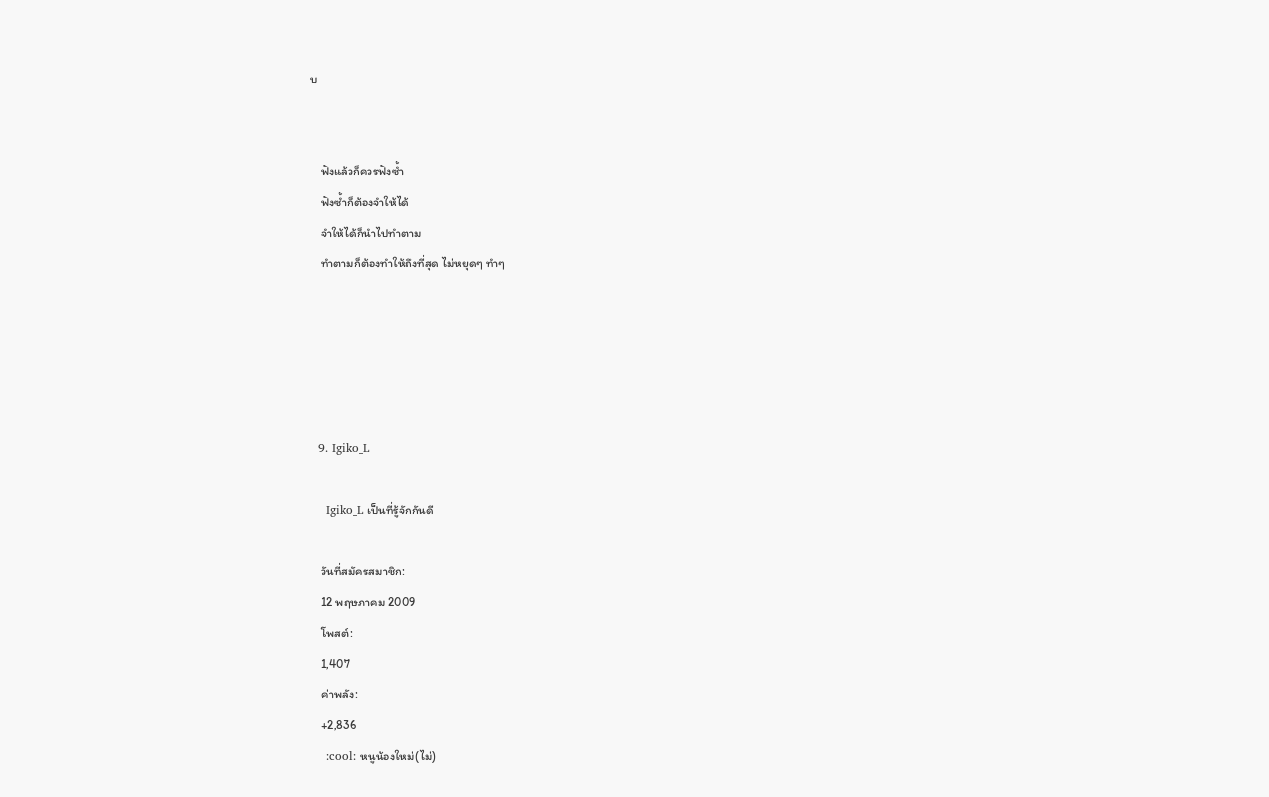บ


    ฟังแล้วก็ควรฟังซ้ำ
    ฟังซ้ำก็ต้องจำให้ได้
    จำให้ได้ก็นำไปทำตาม
    ทำตามก็ต้องทำให้ถึงที่สุด ไม่หยุดๆ ทำๆ





  9. Igiko_L

    Igiko_L เป็นที่รู้จักกันดี

    วันที่สมัครสมาชิก:
    12 พฤษภาคม 2009
    โพสต์:
    1,407
    ค่าพลัง:
    +2,836
    :cool: หนูน้องใหม่(ไม่)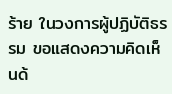ร้าย ในวงการผู้ปฏิบัติธรรม ขอแสดงความคิดเห็นด้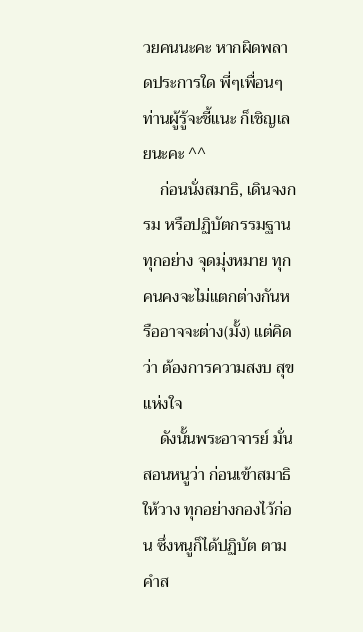วยคนนะคะ หากผิดพลาดประการใด พี่ๆเพื่อนๆ ท่านผู้รู้จะชี้แนะ ก็เชิญเลยนะคะ ^^
    ก่อนนั่งสมาธิ, เดินจงกรม หรือปฏิบัตกรรมฐานทุกอย่าง จุดมุ่งหมาย ทุกคนคงจะไม่แตกต่างกันหรืออาจจะต่าง(มั้ง) แต่คิดว่า ต้องการความสงบ สุข แห่งใจ
    ดังนั้นพระอาจารย์ มั่น สอนหนูว่า ก่อนเข้าสมาธิให้วาง ทุกอย่างกองไว้ก่อน ซึ่งหนูก็ได้ปฏิบัต ตามคำส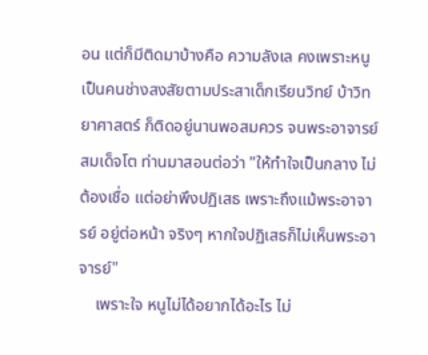อน แต่ก็มีติดมาบ้างคือ ความลังเล คงเพราะหนูเป็นคนช่างสงสัยตามประสาเด็กเรียนวิทย์ บ้าวิทยาศาสตร์ ก็ติดอยู่นานพอสมควร จนพระอาจารย์ สมเด็จโต ท่านมาสอนต่อว่า "ให้ทำใจเป็นกลาง ไม่ต้องเชื่อ แต่อย่าพึงปฏิเสธ เพราะถึงแม้พระอาจารย์ อยู่ต่อหน้า จริงๆ หากใจปฏิเสธก็ไม่เห็นพระอาจารย์"
    เพราะใจ หนูไม่ได้อยากได้อะไร ไม่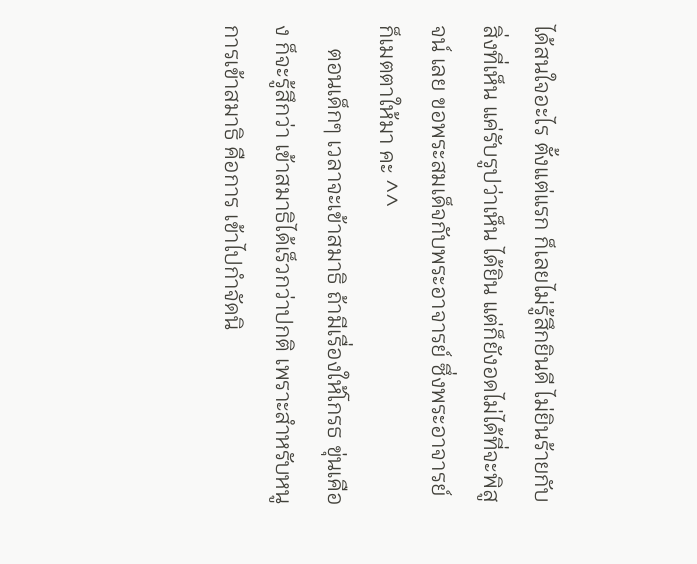ได้สนใจอะไร ตั้งแต่แรก ก็เลยไม่รู้สึกยินดี ไม่ยินร้ายกับสิ่งที่เห็น แค่รับรูปว่าเห็น ได้ยิน แต่ก็ยังอดไม่ได้ที่จะพิสูจน์ เลย ขอพระสมเด็จกับพระอาจารย์ ซึ่งพระอาจารย์ก็เมตตาให้มา คะ ^^
    ตอนเด็กๆ เวลาจะเข้าสมาธิ ถ้ามีเรื่องให้โกรธ ขุ่นเคือง ก็จะรู้สึกว่า เข้าสมาธิได้เร็วกว่าปกติ เพราะสำหรับหนู การเข้าสมาธิ คือการ เข้าไปกำจัดนิ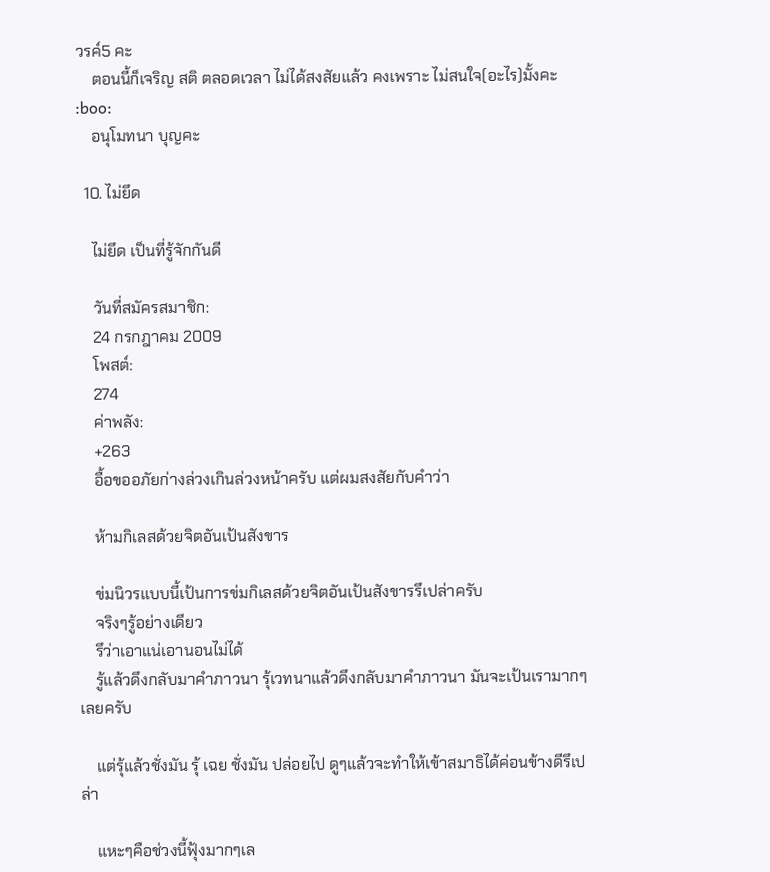วรค์5 คะ
    ตอนนี้ก็เจริญ สติ ตลอดเวลา ไม่ได้สงสัยแล้ว คงเพราะ ไม่สนใจ(อะไร)มั้งคะ :boo:
    อนุโมทนา บุญคะ

  10. ไม่ยึด

    ไม่ยึด เป็นที่รู้จักกันดี

    วันที่สมัครสมาชิก:
    24 กรกฎาคม 2009
    โพสต์:
    274
    ค่าพลัง:
    +263
    อื้อขออภัยก่างล่วงเกินล่วงหน้าครับ แต่ผมสงสัยกับคำว่า

    ห้ามกิเลสด้วยจิตอันเป้นสังขาร

    ข่มนิวรแบบนี้เป้นการข่มกิเลสด้วยจิตอันเป้นสังขารรึเปล่าครับ
    จริงๆรู้อย่างเดียว
    รึว่าเอาแน่เอานอนไม่ได้
    รู้แล้วดึงกลับมาคำภาวนา รุ้เวทนาแล้วดึงกลับมาคำภาวนา มันจะเป้นเรามากๆเลยครับ

    แต่รุ้แล้วชั่งมัน รุ้ เฉย ชั่งมัน ปล่อยไป ดูๆแล้วจะทำให้เข้าสมาธิได้ค่อนข้างดีรึเปล่า

    แหะๆคือช่วงนี้ฟุ้งมากๆเล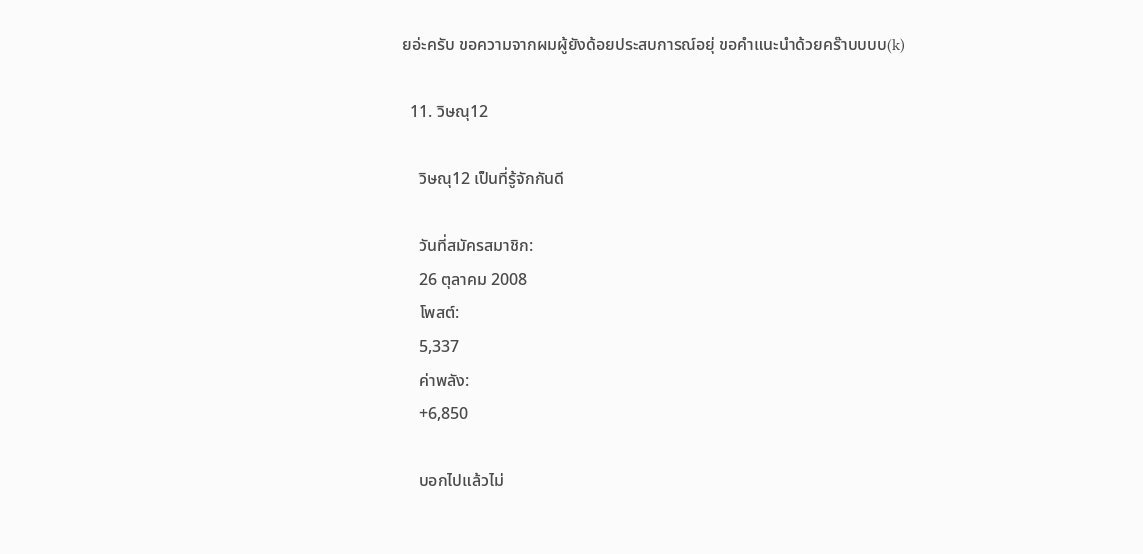ยอ่ะครับ ขอความจากผมผู้ยังด้อยประสบการณ์อยุ่ ขอคำแนะนำด้วยคร๊าบบบบ(k)

  11. วิษณุ12

    วิษณุ12 เป็นที่รู้จักกันดี

    วันที่สมัครสมาชิก:
    26 ตุลาคม 2008
    โพสต์:
    5,337
    ค่าพลัง:
    +6,850

    บอกไปแล้วไม่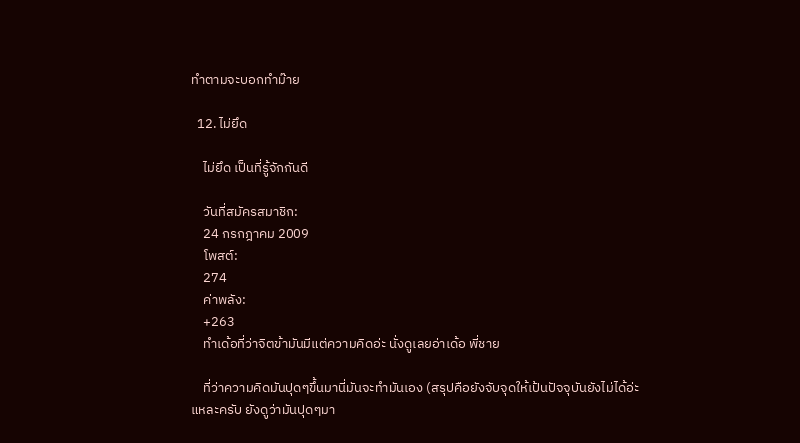ทำตามจะบอกทำม๊าย

  12. ไม่ยึด

    ไม่ยึด เป็นที่รู้จักกันดี

    วันที่สมัครสมาชิก:
    24 กรกฎาคม 2009
    โพสต์:
    274
    ค่าพลัง:
    +263
    ทำเด้อที่ว่าจิตข้ามันมีแต่ความคิดอ่ะ นั่งดูเลยอ่าเด้อ พี่ชาย

    ที่ว่าความคิดมันปุดๆขึ้นมานี่มันจะทำมันเอง (สรุปคือยังจับจุดให้เป้นปัจจุบันยังไม่ได้อ่ะแหละครับ ยังดูว่ามันปุดๆมา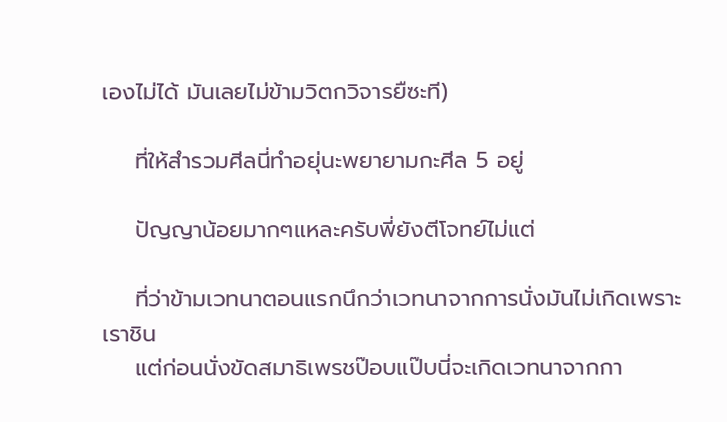เองไม่ได้ มันเลยไม่ข้ามวิตกวิจารยืซะที)

    ที่ให้สำรวมศีลนี่ทำอยุ่นะพยายามกะศีล 5 อยู่

    ปัญญาน้อยมากๆแหละครับพี่ยังตีโจทย์ไม่แต่

    ที่ว่าข้ามเวทนาตอนแรกนึกว่าเวทนาจากการนั่งมันไม่เกิดเพราะเราชิน
    แต่ก่อนนั่งขัดสมาธิเพรชป๊อบแป๊บนี่จะเกิดเวทนาจากกา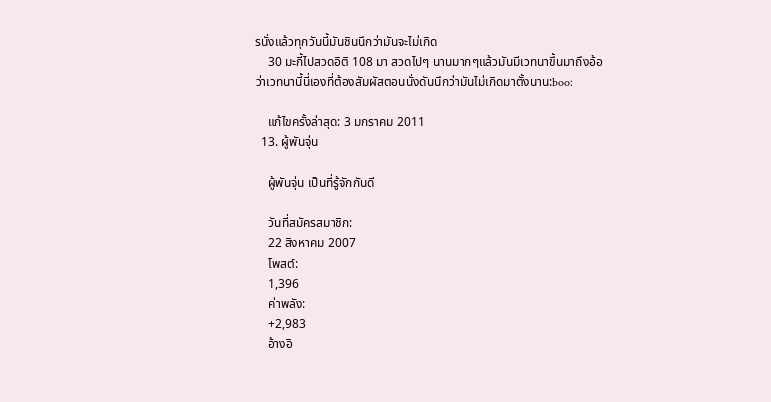รนั่งแล้วทุกวันนี้มันชินนึกว่ามันจะไม่เกิด
    30 มะกี้ไปสวดอิติ 108 มา สวดไปๆ นานมากๆแล้วมันมีเวทนาขึ้นมาถึงอ้อว่าเวทนานี้นี่เองที่ต้องสัมผัสตอนนั่งดันนึกว่ามันไม่เกิดมาตั้งนาน:boo:

    แก้ไขครั้งล่าสุด: 3 มกราคม 2011
  13. ผู้พันจุ่น

    ผู้พันจุ่น เป็นที่รู้จักกันดี

    วันที่สมัครสมาชิก:
    22 สิงหาคม 2007
    โพสต์:
    1,396
    ค่าพลัง:
    +2,983
    อ้างอิ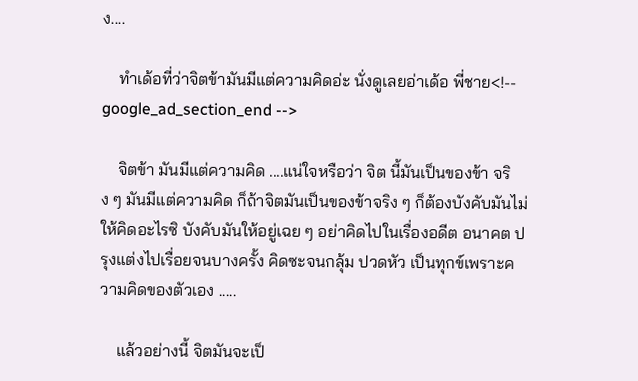ง....

    ทำเด้อที่ว่าจิตข้ามันมีแต่ความคิดอ่ะ นั่งดูเลยอ่าเด้อ พี่ชาย<!-- google_ad_section_end -->

    จิตข้า มันมีแต่ความคิด ....แน่ใจหรือว่า จิต นี้มันเป็นของข้า จริง ๆ มันมีแต่ความคิด ก็ถ้าจิตมันเป็นของข้าจริง ๆ ก็ต้องบังคับมันไม่ให้คิดอะไรซิ บังคับมันให้อยู่เฉย ๆ อย่าคิดไปในเรื่องอดีต อนาคต ปรุงแต่งไปเรื่อยจนบางครั้ง คิดซะจนกลุ้ม ปวดหัว เป็นทุกข์เพราะความคิดของตัวเอง .....

    แล้วอย่างนี้ จิตมันจะเป็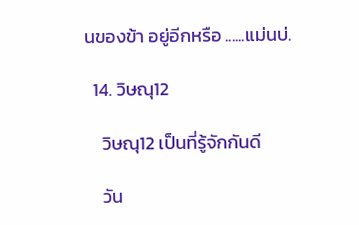นของข้า อยู่อีกหรือ ......แม่นบ่.

  14. วิษณุ12

    วิษณุ12 เป็นที่รู้จักกันดี

    วัน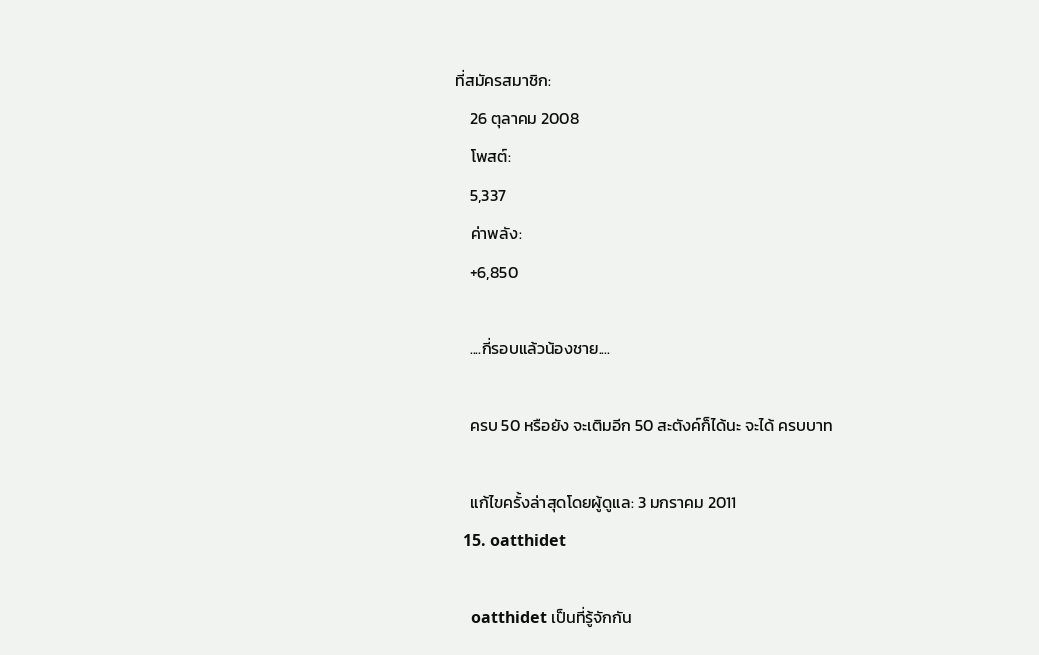ที่สมัครสมาชิก:
    26 ตุลาคม 2008
    โพสต์:
    5,337
    ค่าพลัง:
    +6,850

    ....กี่รอบแล้วน้องชาย....

    ครบ 50 หรือยัง จะเติมอีก 50 สะตังค์ก็ได้นะ จะได้ ครบบาท

    แก้ไขครั้งล่าสุดโดยผู้ดูแล: 3 มกราคม 2011
  15. oatthidet

    oatthidet เป็นที่รู้จักกัน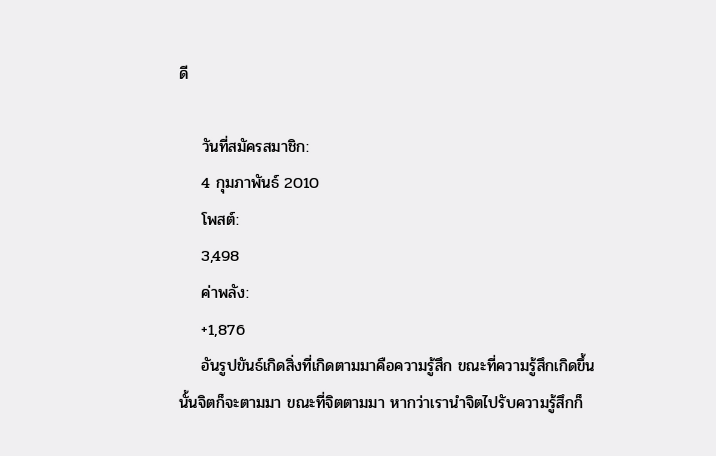ดี

    วันที่สมัครสมาชิก:
    4 กุมภาพันธ์ 2010
    โพสต์:
    3,498
    ค่าพลัง:
    +1,876
    อันรูปขันธ์เกิดสิ่งที่เกิดตามมาคือความรู้สึก ขณะที่ความรู้สึกเกิดขึ้นนั้นจิตก็จะตามมา ขณะที่จิตตามมา หากว่าเรานำจิตไปรับความรู้สึกก็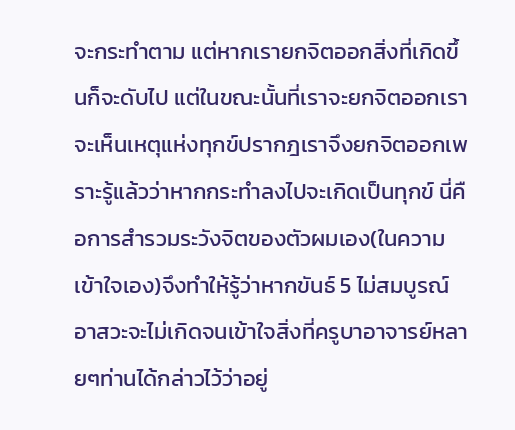จะกระทำตาม แต่หากเรายกจิตออกสิ่งที่เกิดขึ้นก็จะดับไป แต่ในขณะนั้นที่เราจะยกจิตออกเราจะเห็นเหตุแห่งทุกข์ปรากฎเราจึงยกจิตออกเพราะรู้แล้วว่าหากกระทำลงไปจะเกิดเป็นทุกข์ นี่คือการสำรวมระวังจิตของตัวผมเอง(ในความเข้าใจเอง)จึงทำให้รู้ว่าหากขันธ์ 5 ไม่สมบูรณ์อาสวะจะไม่เกิดจนเข้าใจสิ่งที่ครูบาอาจารย์หลายๆท่านได้กล่าวไว้ว่าอยู่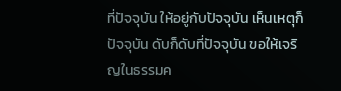ที่ปัจจุบัน ให้อยู่กับปัจจุบัน เห็นเหตุก็ปัจจุบัน ดับก็ดับที่ปัจจุบัน ขอให้เจริญในธรรมค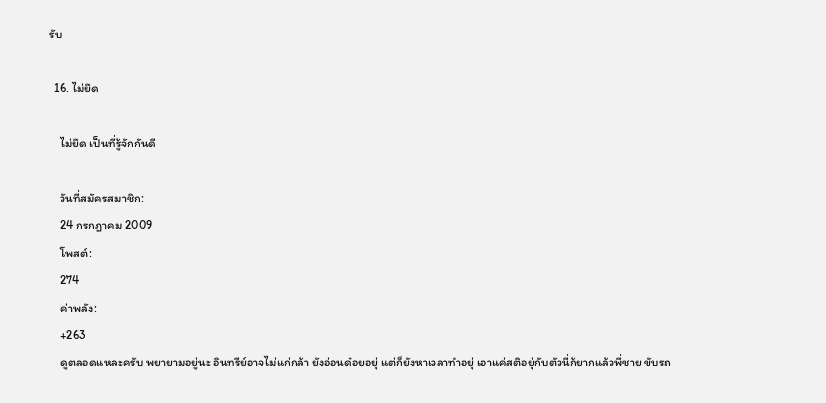รับ

  16. ไม่ยึด

    ไม่ยึด เป็นที่รู้จักกันดี

    วันที่สมัครสมาชิก:
    24 กรกฎาคม 2009
    โพสต์:
    274
    ค่าพลัง:
    +263
    ดูตลอดแหละครับ พยายามอยู่นะ อินทรีย์อาจไม่แก่กล้า ยังอ่อนด๋อยอยุ่ แต่ก็ยังหาเวลาทำอยุ่ เอาแค่สติอยุ่กับตัวนี่ก้ยากแล้วพี่ชาย ขับรถ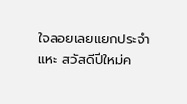ใจลอยเลยแยกประจำ แหะ สวัสดีปีใหม่ค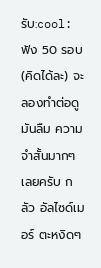รับ:cool: ฟัง 50 รอบ (คิดได้ละ) จะลองทำต่อดู มันลืม ความจำสั้นมากๆเลยครับ กลัว อัลไซด์เมอร์ ตะหงิดๆ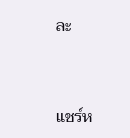ละ


แชร์ห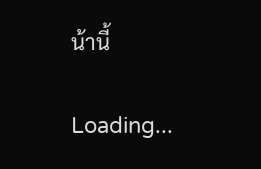น้านี้

Loading...